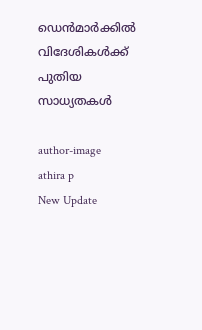ഡെന്‍മാര്‍ക്കില്‍ വിദേശികള്‍ക്ക് പുതിയ സാധ്യതകള്‍

author-image
athira p
New Update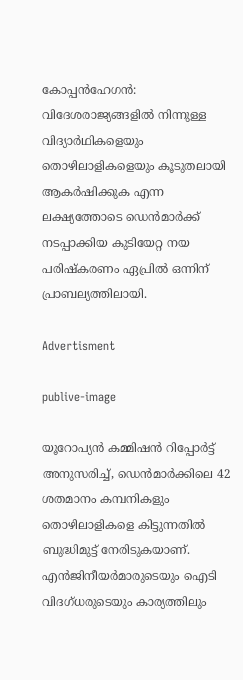കോപ്പന്‍ഹേഗന്‍: വിദേശരാജ്യങ്ങളില്‍ നിന്നുള്ള വിദ്യാര്‍ഥികളെയും തൊഴിലാളികളെയും കൂടുതലായി ആകര്‍ഷിക്കുക എന്ന ലക്ഷ്യത്തോടെ ഡെന്‍മാര്‍ക്ക് നടപ്പാക്കിയ കുടിയേറ്റ നയ പരിഷ്കരണം ഏപ്രില്‍ ഒന്നിന് പ്രാബല്യത്തിലായി.

Advertisment

publive-image

യൂറോപ്യന്‍ കമ്മിഷന്‍ റിപ്പോര്‍ട്ട് അനുസരിച്ച്, ഡെന്‍മാര്‍ക്കിലെ 42 ശതമാനം കമ്പനികളും തൊഴിലാളികളെ കിട്ടുന്നതില്‍ ബുദ്ധിമുട്ട് നേരിടുകയാണ്. എന്‍ജിനീയര്‍മാരുടെയും ഐടി വിദഗ്ധരുടെയും കാര്യത്തിലും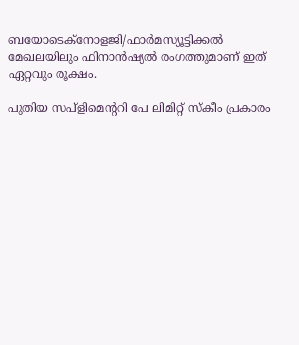ബയോടെക്നോളജി/ഫാര്‍മസ്യൂട്ടിക്കല്‍ മേഖലയിലും ഫിനാന്‍ഷ്യല്‍ രംഗത്തുമാണ് ഇത് ഏറ്റവും രൂക്ഷം.

പുതിയ സപ്ളിമെന്ററി പേ ലിമിറ്റ് സ്കീം പ്രകാരം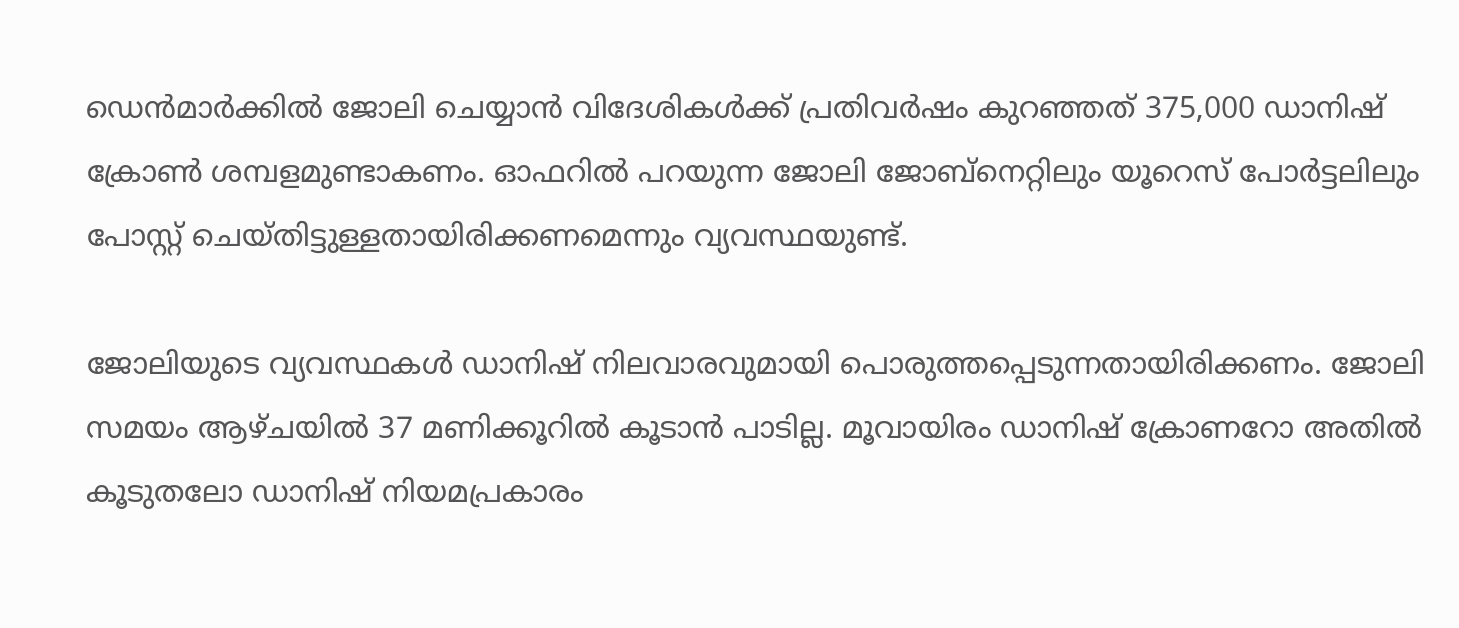ഡെന്‍മാര്‍ക്കില്‍ ജോലി ചെയ്യാന്‍ വിദേശികള്‍ക്ക് പ്രതിവര്‍ഷം കുറഞ്ഞത് 375,000 ഡാനിഷ് ക്രോണ്‍ ശമ്പളമുണ്ടാകണം. ഓഫറില്‍ പറയുന്ന ജോലി ജോബ്നെറ്റിലും യൂറെസ് പോര്‍ട്ടലിലും പോസ്റ്റ് ചെയ്തിട്ടുള്ളതായിരിക്കണമെന്നും വ്യവസ്ഥയുണ്ട്.

ജോലിയുടെ വ്യവസ്ഥകള്‍ ഡാനിഷ് നിലവാരവുമായി പൊരുത്തപ്പെടുന്നതായിരിക്കണം. ജോലി സമയം ആഴ്ചയില്‍ 37 മണിക്കൂറില്‍ കൂടാന്‍ പാടില്ല. മൂവായിരം ഡാനിഷ് ക്രോണറോ അതില്‍ കൂടുതലോ ഡാനിഷ് നിയമപ്രകാരം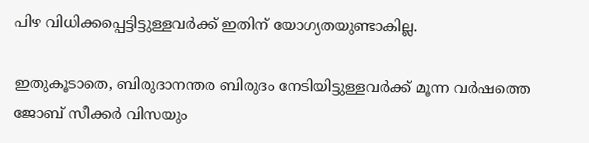പിഴ വിധിക്കപ്പെട്ടിട്ടുള്ളവര്‍ക്ക് ഇതിന് യോഗ്യതയുണ്ടാകില്ല.

ഇതുകൂടാതെ, ബിരുദാനന്തര ബിരുദം നേടിയിട്ടുള്ളവര്‍ക്ക് മൂന്ന വര്‍ഷത്തെ ജോബ് സീക്കര്‍ വിസയും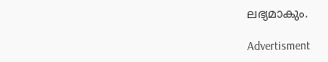ലഭ്യമാകും.

Advertisment